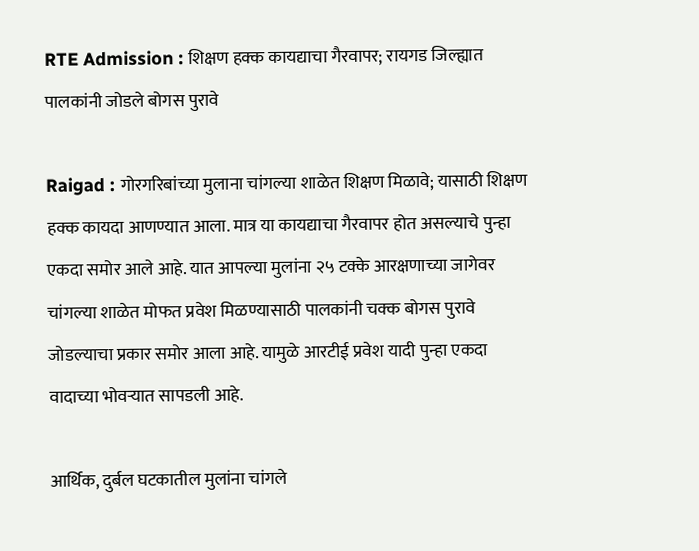RTE Admission : शिक्षण हक्क कायद्याचा गैरवापर; रायगड जिल्ह्यात पालकांनी जोडले बोगस पुरावे

Raigad : गोरगरिबांच्या मुलाना चांगल्या शाळेत शिक्षण मिळावे; यासाठी शिक्षण हक्क कायदा आणण्यात आला. मात्र या कायद्याचा गैरवापर होत असल्याचे पुन्हा एकदा समोर आले आहे. यात आपल्या मुलांना २५ टक्के आरक्षणाच्या जागेवर चांगल्या शाळेत मोफत प्रवेश मिळण्यासाठी पालकांनी चक्क बोगस पुरावे जोडल्याचा प्रकार समोर आला आहे. यामुळे आरटीई प्रवेश यादी पुन्हा एकदा वादाच्या भोवऱ्यात सापडली आहे.

आर्थिक, दुर्बल घटकातील मुलांना चांगले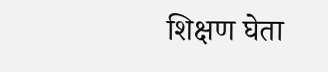शिक्षण घेता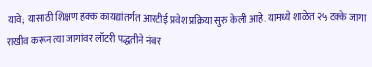यावे; यासाठी शिक्षण हक्क कायद्यांतर्गत आरटीई प्रवेश प्रक्रिया सुरु केली आहे. यामध्ये शाळेत २५ टक्के जागा राखीव करून त्या जागांवर लॉटरी पद्धतीने नंबर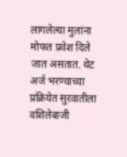लागलेल्या मुलांना मोफत प्रवेश दिले जात असतात. थेट अर्ज भरण्याच्या प्रक्रियेत सुरवातीला वशिलेबाजी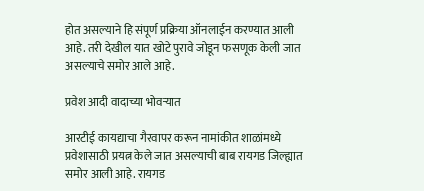होत असल्याने हि संपूर्ण प्रक्रिया ऑनलाईन करण्यात आली आहे. तरी देखील यात खोटे पुरावे जोडून फसणूक केली जात असल्याचे समोर आले आहे.

प्रवेश आदी वादाच्या भोवऱ्यात

आरटीई कायद्याचा गैरवापर करून नामांकीत शाळांमध्ये प्रवेशासाठी प्रयत्न केले जात असल्याची बाब रायगड जिल्ह्यात समोर आली आहे. रायगड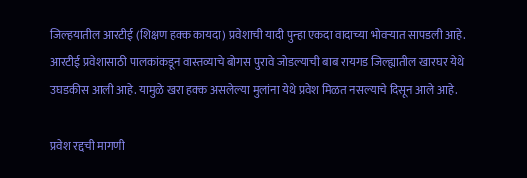जिल्‍हयातील आरटीई (शिक्षण हक्‍क कायदा) प्रवेशाची यादी पुन्‍हा एकदा वादाच्‍या भोवऱ्यात सापडली आहे. आरटीई प्रवेशासाठी पालकांकडून वास्तव्याचे बोगस पुरावे जोडल्याची बाब रायगड जिल्ह्यातील खारघर येथे उघडकीस आली आहे. यामुळे खरा हक्क असलेल्या मुलांना येथे प्रवेश मिळत नसल्याचे दिसून आले आहे.

प्रवेश रद्दची मागणी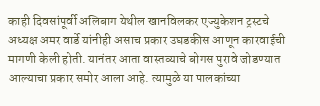काही दिवसांपूर्वी अलिबाग येथील खानविलकर एज्युकेशन ट्रस्टचे अध्यक्ष अमर वार्डे यांनीही असाच प्रकार उघडकीस आणून कारवाईची मागणी केली होती. यानंतर आता वास्तव्याचे बोगस पुरावे जोडण्यात आल्याचा प्रकार समोर आला आहे. त्यामुळे या पालकांच्या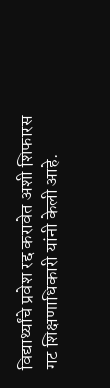विद्यार्थ्यांचे प्रवेश रद्द करावेत अशी शिफारस गट शिक्षणाधिकारी यांनी केली आहे.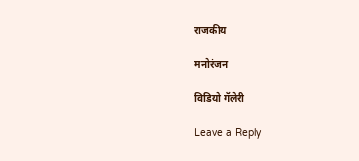राजकीय

मनोरंजन

विडियो गॅलेरी

Leave a Reply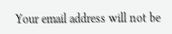Your email address will not be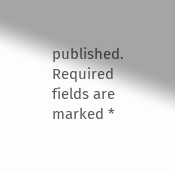published. Required fields are marked *